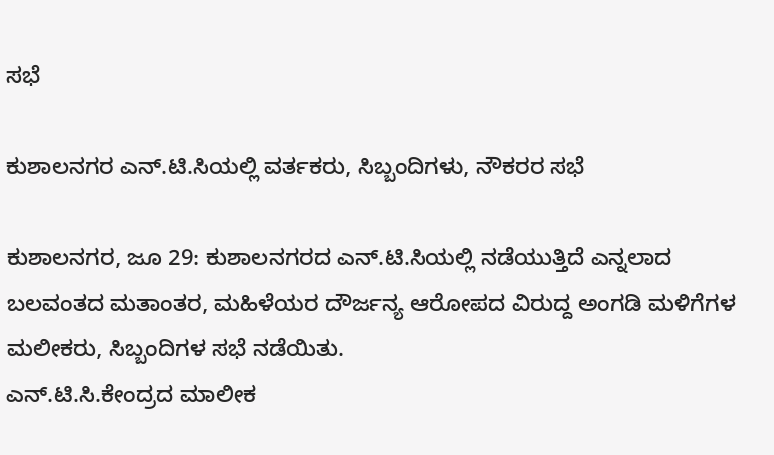ಸಭೆ

ಕುಶಾಲನಗರ ಎನ್.ಟಿ.ಸಿಯಲ್ಲಿ ವರ್ತಕರು, ಸಿಬ್ಬಂದಿಗಳು, ನೌಕರರ ಸಭೆ

ಕುಶಾಲನಗರ, ಜೂ 29: ಕುಶಾಲನಗರದ ಎನ್.ಟಿ.ಸಿಯಲ್ಲಿ ನಡೆಯುತ್ತಿದೆ ಎನ್ನಲಾದ ಬಲವಂತದ ಮತಾಂತರ, ಮಹಿಳೆಯರ ದೌರ್ಜನ್ಯ ಆರೋಪದ ವಿರುದ್ದ ಅಂಗಡಿ ಮಳಿಗೆಗಳ‌ ಮಲೀಕರು, ಸಿಬ್ಬಂದಿಗಳ ಸಭೆ ನಡೆಯಿತು.
ಎನ್.ಟಿ.ಸಿ.ಕೇಂದ್ರದ‌ ಮಾಲೀಕ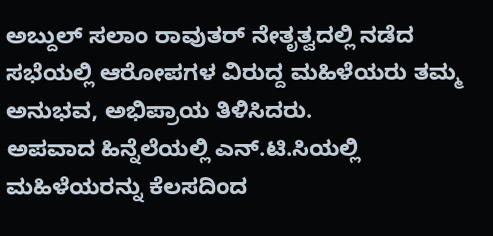ಅಬ್ದುಲ್ ಸಲಾಂ ರಾವುತರ್ ನೇತೃತ್ವದಲ್ಲಿ ನಡೆದ ಸಭೆಯಲ್ಲಿ ಆರೋಪಗಳ ವಿರುದ್ದ‌ ಮಹಿಳೆಯರು ತಮ್ಮ ಅನುಭವ, ಅಭಿಪ್ರಾಯ ತಿಳಿಸಿದರು.
ಅಪವಾದ ಹಿನ್ನೆಲೆಯಲ್ಲಿ ಎನ್.ಟಿ.ಸಿಯಲ್ಲಿ‌ ಮಹಿಳೆಯರನ್ನು ಕೆಲಸದಿಂದ‌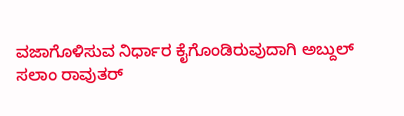ವಜಾಗೊಳಿಸುವ ನಿರ್ಧಾರ ಕೈಗೊಂಡಿರುವುದಾಗಿ ಅಬ್ದುಲ್ ಸಲಾಂ ರಾವುತರ್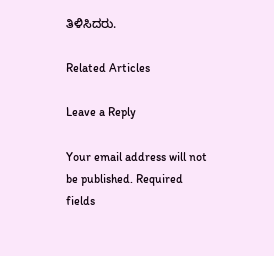ತಿಳಿಸಿದರು.

Related Articles

Leave a Reply

Your email address will not be published. Required fields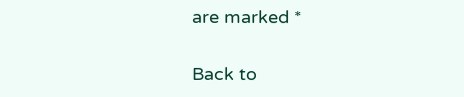are marked *

Back to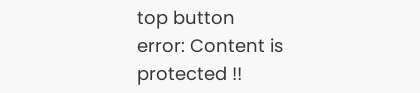top button
error: Content is protected !!